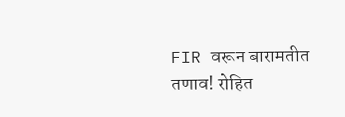FIR वरून बारामतीत तणाव! रोहित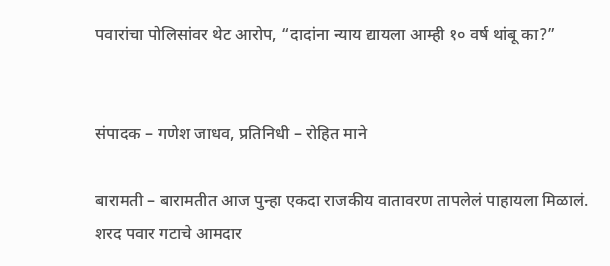पवारांचा पोलिसांवर थेट आरोप, “दादांना न्याय द्यायला आम्ही १० वर्ष थांबू का?”


संपादक – गणेश जाधव, प्रतिनिधी – रोहित माने

बारामती – बारामतीत आज पुन्हा एकदा राजकीय वातावरण तापलेलं पाहायला मिळालं. शरद पवार गटाचे आमदार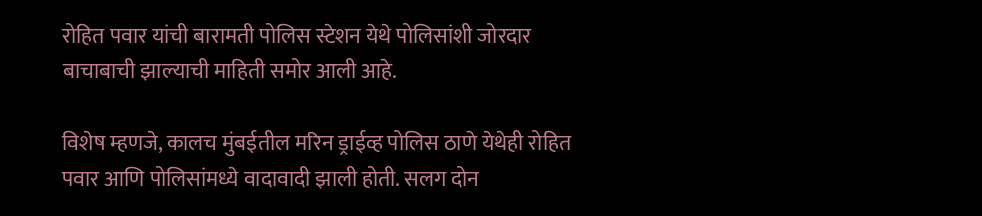रोहित पवार यांची बारामती पोलिस स्टेशन येथे पोलिसांशी जोरदार बाचाबाची झाल्याची माहिती समोर आली आहे.

विशेष म्हणजे, कालच मुंबईतील मरिन ड्राईव्ह पोलिस ठाणे येथेही रोहित पवार आणि पोलिसांमध्ये वादावादी झाली होती. सलग दोन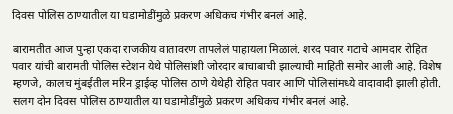दिवस पोलिस ठाण्यातील या घडामोडींमुळे प्रकरण अधिकच गंभीर बनलं आहे.

बारामतीत आज पुन्हा एकदा राजकीय वातावरण तापलेलं पाहायला मिळालं. शरद पवार गटाचे आमदार रोहित पवार यांची बारामती पोलिस स्टेशन येथे पोलिसांशी जोरदार बाचाबाची झाल्याची माहिती समोर आली आहे. विशेष म्हणजे, कालच मुंबईतील मरिन ड्राईव्ह पोलिस ठाणे येथेही रोहित पवार आणि पोलिसांमध्ये वादावादी झाली होती. सलग दोन दिवस पोलिस ठाण्यातील या घडामोडींमुळे प्रकरण अधिकच गंभीर बनलं आहे.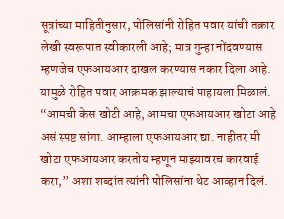सूत्रांच्या माहितीनुसार, पोलिसांनी रोहित पवार यांची तक्रार लेखी स्वरूपात स्वीकारली आहे; मात्र गुन्हा नोंदवण्यास म्हणजेच एफआयआर दाखल करण्यास नकार दिला आहे. यामुळे रोहित पवार आक्रमक झाल्याचं पाहायला मिळालं. “आमची केस खोटी आहे, आमचा एफआयआर खोटा आहे असं स्पष्ट सांगा. आम्हाला एफआयआर द्या. नाहीतर मी खोटा एफआयआर करतोय म्हणून माझ्यावरच कारवाई करा,” अशा शब्दांत त्यांनी पोलिसांना थेट आव्हान दिलं.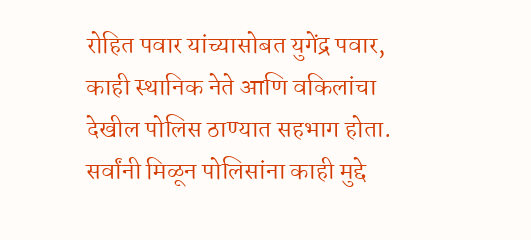रोहित पवार यांच्यासोबत युगेंद्र पवार, काही स्थानिक नेते आणि वकिलांचा देखील पोलिस ठाण्यात सहभाग होता. सर्वांनी मिळून पोलिसांना काही मुद्दे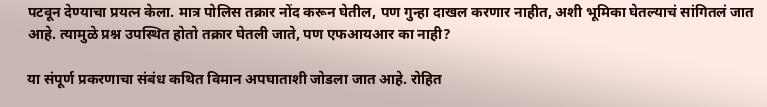पटवून देण्याचा प्रयत्न केला. मात्र पोलिस तक्रार नोंद करून घेतील, पण गुन्हा दाखल करणार नाहीत, अशी भूमिका घेतल्याचं सांगितलं जात आहे. त्यामुळे प्रश्न उपस्थित होतो तक्रार घेतली जाते, पण एफआयआर का नाही?

या संपूर्ण प्रकरणाचा संबंध कथित विमान अपघाताशी जोडला जात आहे. रोहित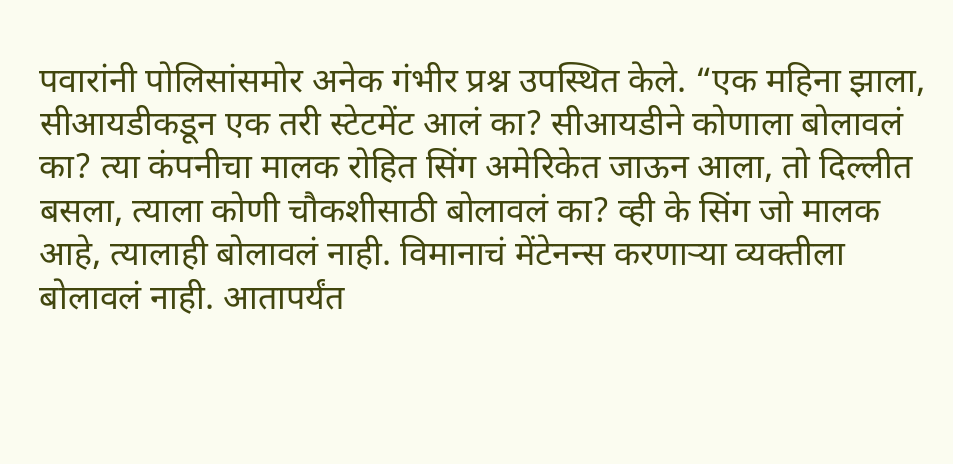पवारांनी पोलिसांसमोर अनेक गंभीर प्रश्न उपस्थित केले. “एक महिना झाला, सीआयडीकडून एक तरी स्टेटमेंट आलं का? सीआयडीने कोणाला बोलावलं का? त्या कंपनीचा मालक रोहित सिंग अमेरिकेत जाऊन आला, तो दिल्लीत बसला, त्याला कोणी चौकशीसाठी बोलावलं का? व्ही के सिंग जो मालक आहे, त्यालाही बोलावलं नाही. विमानाचं मेंटेनन्स करणाऱ्या व्यक्तीला बोलावलं नाही. आतापर्यंत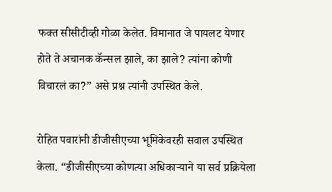फक्त सीसीटीव्ही गोळा केलेत. विमानात जे पायलट येणार होते ते अचानक कॅन्सल झाले, का झाले? त्यांना कोणी विचारलं का?” असे प्रश्न त्यांनी उपस्थित केले.

रोहित पवारांनी डीजीसीएच्या भूमिकेवरही सवाल उपस्थित केला. “डीजीसीएच्या कोणत्या अधिकाऱ्याने या सर्व प्रक्रियेला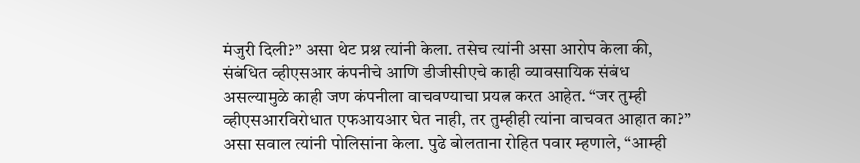मंजुरी दिली?” असा थेट प्रश्न त्यांनी केला. तसेच त्यांनी असा आरोप केला की, संबंधित व्हीएसआर कंपनीचे आणि डीजीसीएचे काही व्यावसायिक संबंध असल्यामुळे काही जण कंपनीला वाचवण्याचा प्रयत्न करत आहेत. “जर तुम्ही व्हीएसआरविरोधात एफआयआर घेत नाही, तर तुम्हीही त्यांना वाचवत आहात का?” असा सवाल त्यांनी पोलिसांना केला. पुढे बोलताना रोहित पवार म्हणाले, “आम्ही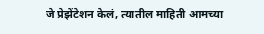जे प्रेझेंटेशन केलं, त्यातील माहिती आमच्या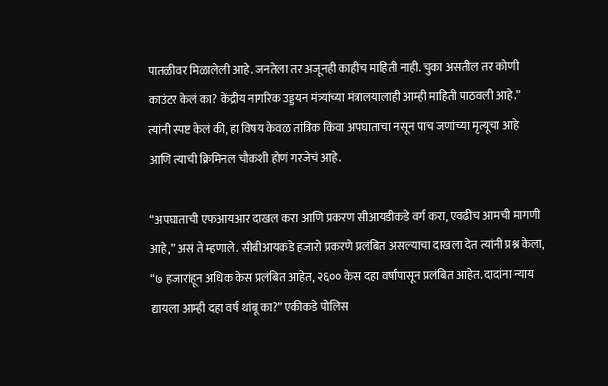पातळीवर मिळालेली आहे. जनतेला तर अजूनही काहीच माहिती नाही. चुका असतील तर कोणी काउंटर केलं का? केंद्रीय नागरिक उड्डयन मंत्र्यांच्या मंत्रालयालाही आम्ही माहिती पाठवली आहे.” त्यांनी स्पष्ट केलं की, हा विषय केवळ तांत्रिक किंवा अपघाताचा नसून पाच जणांच्या मृत्यूचा आहे आणि त्याची क्रिमिनल चौकशी होणं गरजेचं आहे.

“अपघाताची एफआयआर दाखल करा आणि प्रकरण सीआयडीकडे वर्ग करा, एवढीच आमची मागणी आहे,” असं ते म्हणाले. सीबीआयकडे हजारो प्रकरणे प्रलंबित असल्याचा दाखला देत त्यांनी प्रश्न केला, “७ हजारांहून अधिक केस प्रलंबित आहेत, २६०० केस दहा वर्षांपासून प्रलंबित आहेत. दादांना न्याय द्यायला आम्ही दहा वर्ष थांबू का?” एकीकडे पोलिस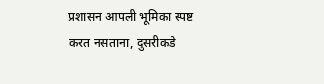प्रशासन आपली भूमिका स्पष्ट करत नसताना, दुसरीकडे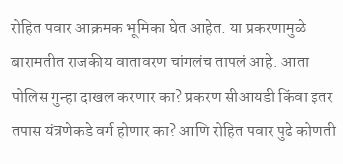रोहित पवार आक्रमक भूमिका घेत आहेत. या प्रकरणामुळे बारामतीत राजकीय वातावरण चांगलंच तापलं आहे. आता पोलिस गुन्हा दाखल करणार का? प्रकरण सीआयडी किंवा इतर तपास यंत्रणेकडे वर्ग होणार का? आणि रोहित पवार पुढे कोणती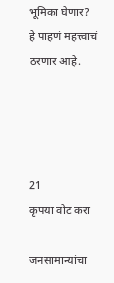भूमिका घेणार? हे पाहणं महत्त्वाचं ठरणार आहे.




21
कृपया वोट करा

जनसामान्यांचा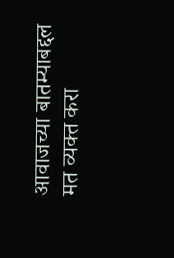आवाजच्या बातम्याबद्दल मत व्यक्त करा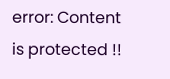error: Content is protected !!